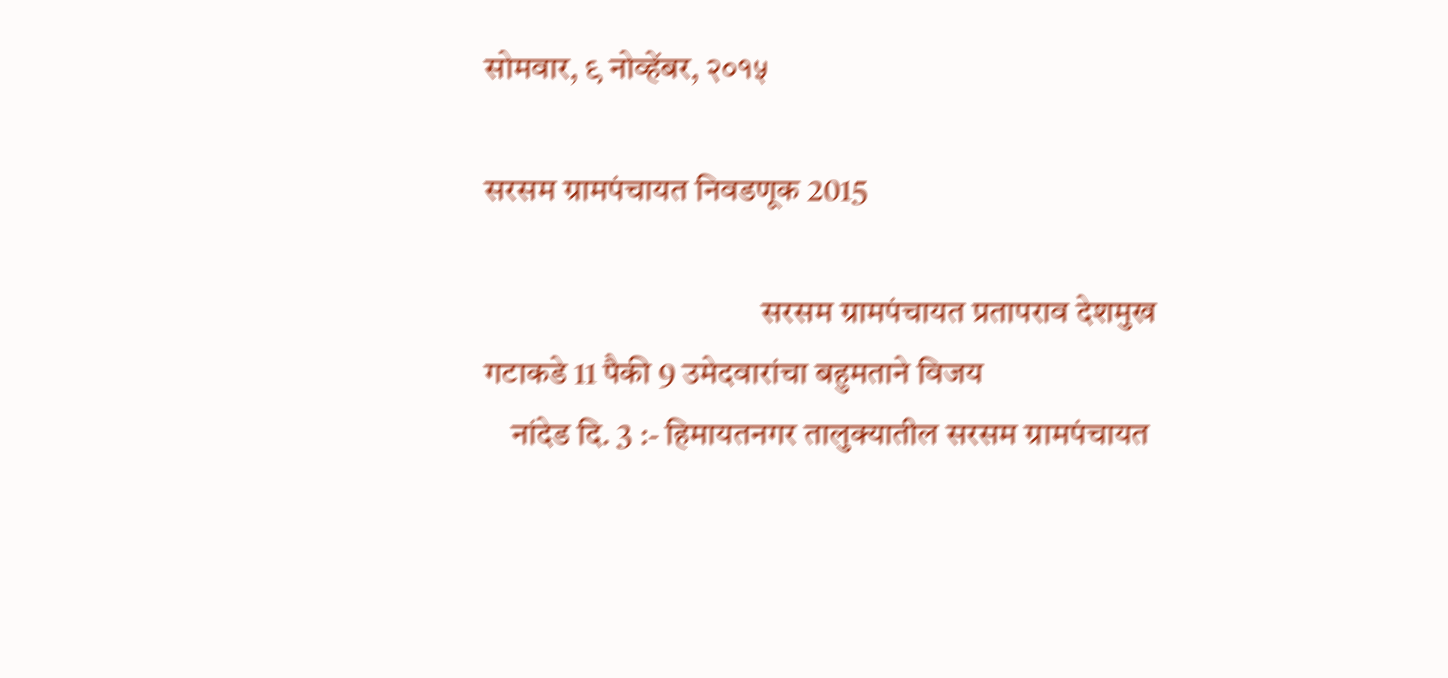सोमवार, ९ नोव्हेंबर, २०१५

सरसम ग्रामपंचायत निवडणूक 2015

                                          सरसम ग्रामपंचायत प्रतापराव देशमुख गटाकडे 11 पैकी 9 उमेदवारांचा बहुमताने विजय
    नांदेड दि. 3 :- हिमायतनगर तालुक्यातील सरसम ग्रामपंचायत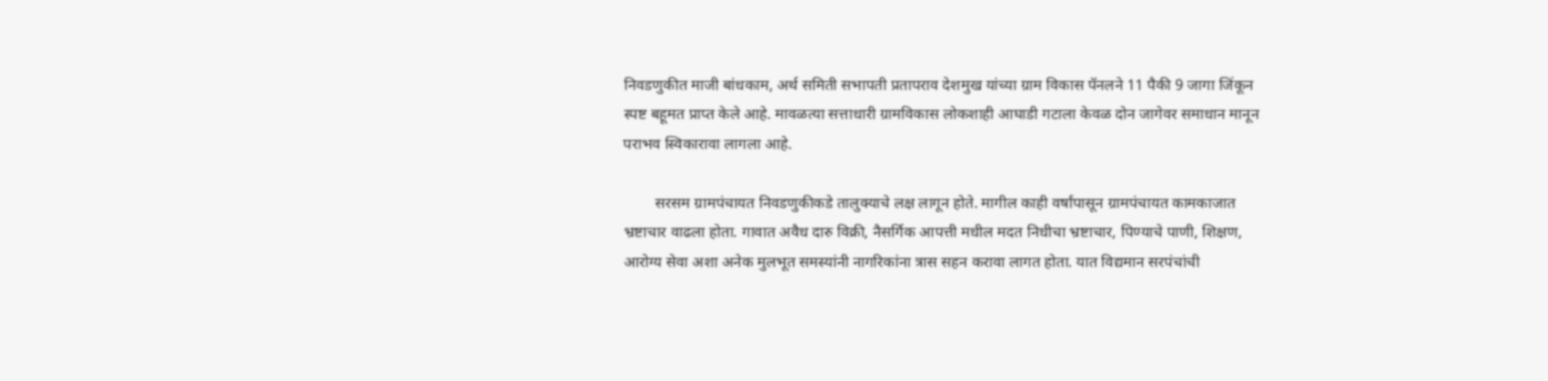निवडणुकीत माजी बांधकाम, अर्थ समिती सभापती प्रतापराव देशमुख यांच्या ग्राम विकास पॅनलने 11 पैकी 9 जागा जिंकून स्पष्ट बहूमत प्राप्त केले आहे. मावळत्या सत्ताधारी ग्रामविकास लोकशाही आघाडी गटाला केवळ दोन जागेवर समाधान मानून पराभव स्विकारावा लागला आहे.

        सरसम ग्रामपंचायत निवडणुकीकडे तालुक्याचे लक्ष लागून होते. मागील काही वर्षांपासून ग्रामपंचायत कामकाजात भ्रष्टाचार वाढला होता. गावात अवैध दारु विक्री, नैसर्गिक आपत्ती मधील मदत निधीचा भ्रष्टाचार, पिण्याचे पाणी, शिक्षण, आरोग्य सेवा अशा अनेक मुलभूत समस्यांनी नागरिकांना त्रास सहन करावा लागत होता. यात विद्यमान सरपंचांची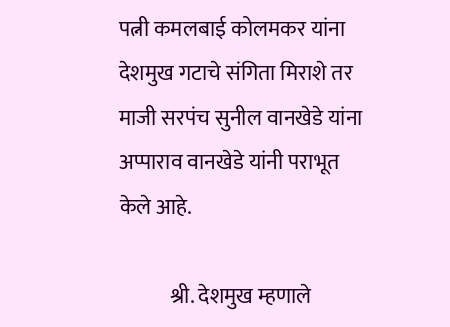पत्नी कमलबाई कोलमकर यांना देशमुख गटाचे संगिता मिराशे तर माजी सरपंच सुनील वानखेडे यांना अप्पाराव वानखेडे यांनी पराभूत केले आहे.

            श्री. देशमुख म्हणाले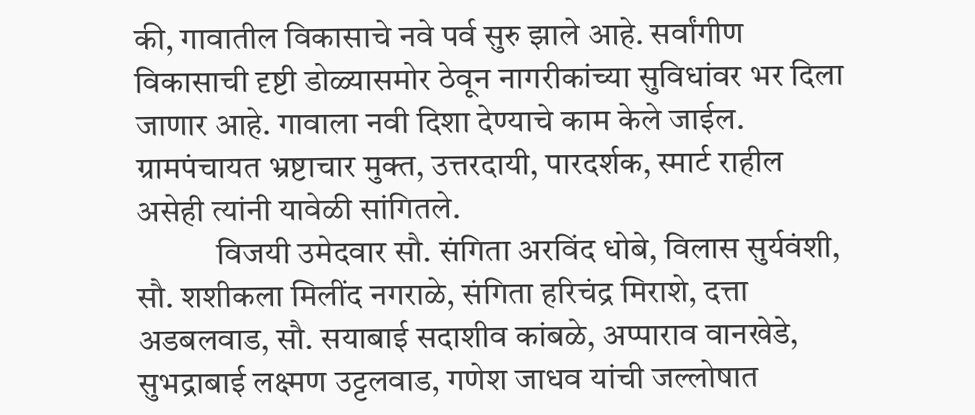की, गावातील विकासाचे नवे पर्व सुरु झाले आहे. सर्वांगीण विकासाची दृष्टी डोळ्यासमोर ठेवून नागरीकांच्या सुविधांवर भर दिला जाणार आहे. गावाला नवी दिशा देण्याचे काम केले जाईल. ग्रामपंचायत भ्रष्टाचार मुक्त, उत्तरदायी, पारदर्शक, स्मार्ट राहील असेही त्यांनी यावेळी सांगितले.
            विजयी उमेदवार सौ. संगिता अरविंद धोबे, विलास सुर्यवंशी, सौ. शशीकला मिलींद नगराळे, संगिता हरिचंद्र मिराशे, दत्ता अडबलवाड, सौ. सयाबाई सदाशीव कांबळे, अप्पाराव वानखेडे, सुभद्राबाई लक्ष्मण उट्टलवाड, गणेश जाधव यांची जल्लोषात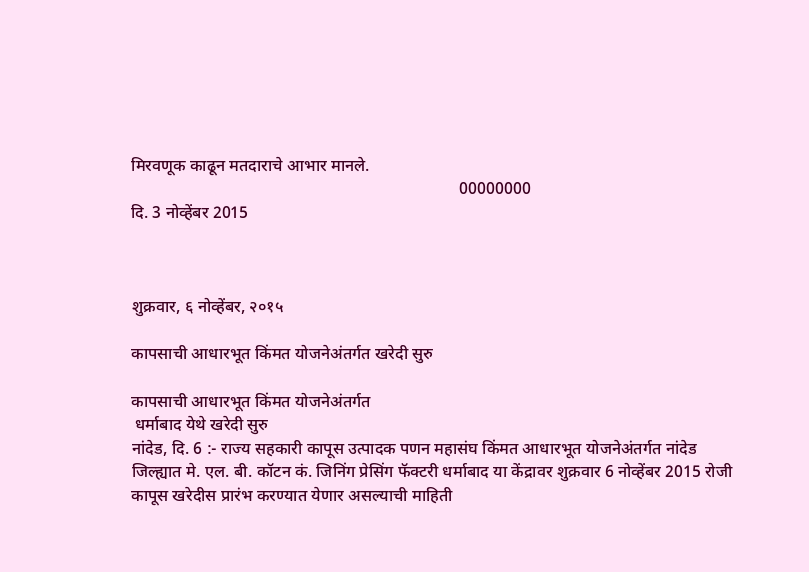मिरवणूक काढून मतदाराचे आभार मानले.
                                                                               00000000
दि. 3 नोव्हेंबर 2015



शुक्रवार, ६ नोव्हेंबर, २०१५

कापसाची आधारभूत किंमत योजनेअंतर्गत खरेदी सुरु

कापसाची आधारभूत किंमत योजनेअंतर्गत
 धर्माबाद येथे खरेदी सुरु
नांदेड, दि. 6 :- राज्‍य सहकारी कापूस उत्‍पादक पणन महासंघ किंमत आधारभूत योजनेअंतर्गत नांदेड जिल्‍ह्यात मे. एल. बी. कॉटन कं. जिनिंग प्रेसिंग फॅक्टरी धर्माबाद या केंद्रावर शुक्रवार 6 नोव्हेंबर 2015 रोजी कापूस खरेदीस प्रारंभ करण्यात येणार असल्याची माहिती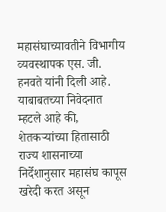महासंघाच्‍यावतीने विभागीय व्‍यवस्‍थापक एस. जी. हनवते यांनी दिली आहे.
याबाबतच्या निवेदनात म्हटले आहे की, शेतकऱ्यांच्या हितासाठी राज्य शासनाच्या निर्देशानुसार महासंघ कापूस खरेदी करत असून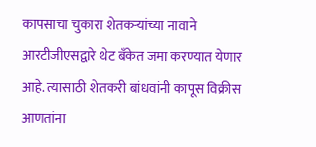कापसाचा चुकारा शेतकऱ्यांच्या नावाने आरटीजीएसद्वारे थेट बँकेत जमा करण्यात येणार आहे. त्यासाठी शेतकरी बांधवांनी कापूस विक्रीस आणतांना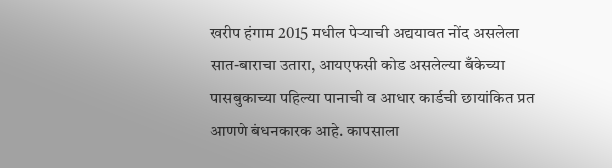खरीप हंगाम 2015 मधील पेऱ्याची अद्ययावत नोंद असलेला सात-बाराचा उतारा, आयएफसी कोड असलेल्या बँकेच्या पासबुकाच्या पहिल्या पानाची व आधार कार्डची छायांकित प्रत आणणे बंधनकारक आहे. कापसाला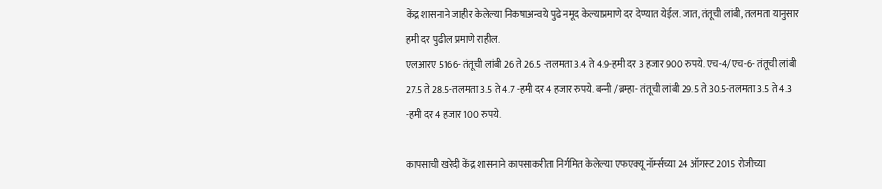केंद्र शासनाने जाहीर केलेल्‍या निकषाअन्‍वये पुढे नमूद केल्‍याप्रमाणे दर देण्‍यात येईल. जात, तंतूची लांबी, तलमता यानुसार हमी दर पुढील प्रमाणे राहील.
एलआरए 5166- तंतूची लांबी 26 ते 26.5 -तलमता 3.4 ते 4.9-हमी दर 3 हजार 900 रुपये. एच-4/एच-6- तंतूची लांबी 27.5 ते 28.5-तलमता 3.5 ते 4.7 -हमी दर 4 हजार रुपये. बन्‍नी /ब्रम्‍हा- तंतूची लांबी 29.5 ते 30.5-तलमता 3.5 ते 4.3 -हमी दर 4 हजार 100 रुपये.

कापसाची खरेदी केंद्र शासनाने कापसाकरीता निर्गमित केलेल्‍या एफएक्‍यू नॉर्म्‍सच्‍या 24 ऑगस्‍ट 2015 रोजीच्‍या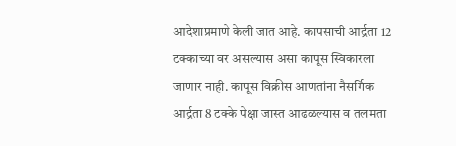आदेशाप्रमाणे केली जात आहे. कापसाची आर्द्रता 12 टक्‍काच्‍या वर असल्‍यास असा कापूस स्विकारला जाणार नाही. कापूस विक्रीस आणतांना नैसर्गिक आर्द्रता 8 टक्‍के पेक्षा जास्‍त आढळल्‍यास व तलमता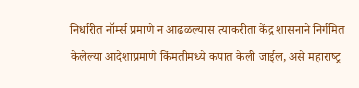निर्धारीत नॉर्म्‍स प्रमाणे न आढळल्‍यास त्‍याकरीता केंद्र शासनाने निर्गमित केलेल्‍या आदेशाप्रमाणे किंमतीमध्‍ये कपात केली जाईल, असे महाराष्‍ट्र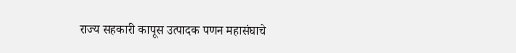राज्‍य सहकारी कापूस उत्‍पादक पणन महासंघाचे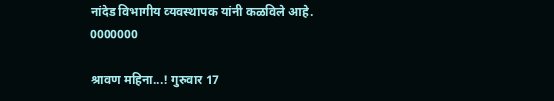नांदेड विभागीय व्‍यवस्‍थापक यांनी कळविले आहे.                   0000000

श्रावण महिना...! गुरुवार 17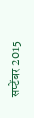सप्टेंबर 2015